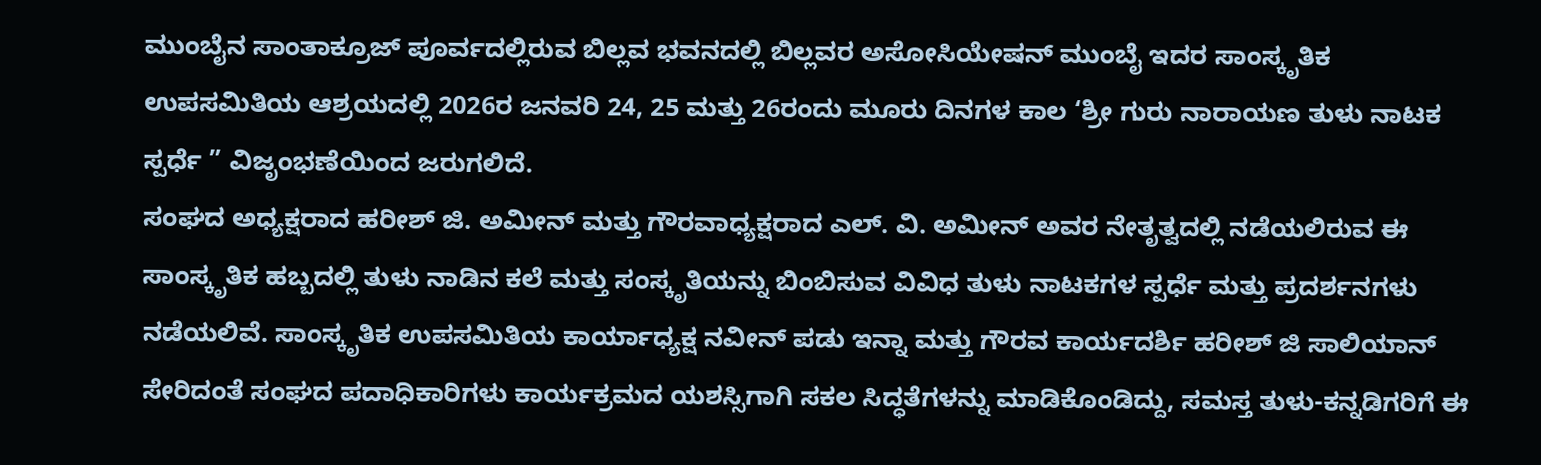ಮುಂಬೈನ ಸಾಂತಾಕ್ರೂಜ್ ಪೂರ್ವದಲ್ಲಿರುವ ಬಿಲ್ಲವ ಭವನದಲ್ಲಿ ಬಿಲ್ಲವರ ಅಸೋಸಿಯೇಷನ್ ಮುಂಬೈ ಇದರ ಸಾಂಸ್ಕೃತಿಕ ಉಪಸಮಿತಿಯ ಆಶ್ರಯದಲ್ಲಿ 2026ರ ಜನವರಿ 24, 25 ಮತ್ತು 26ರಂದು ಮೂರು ದಿನಗಳ ಕಾಲ ‘ಶ್ರೀ ಗುರು ನಾರಾಯಣ ತುಳು ನಾಟಕ ಸ್ಪರ್ಧೆ ” ವಿಜೃಂಭಣೆಯಿಂದ ಜರುಗಲಿದೆ.
ಸಂಘದ ಅಧ್ಯಕ್ಷರಾದ ಹರೀಶ್ ಜಿ. ಅಮೀನ್ ಮತ್ತು ಗೌರವಾಧ್ಯಕ್ಷರಾದ ಎಲ್. ವಿ. ಅಮೀನ್ ಅವರ ನೇತೃತ್ವದಲ್ಲಿ ನಡೆಯಲಿರುವ ಈ ಸಾಂಸ್ಕೃತಿಕ ಹಬ್ಬದಲ್ಲಿ ತುಳು ನಾಡಿನ ಕಲೆ ಮತ್ತು ಸಂಸ್ಕೃತಿಯನ್ನು ಬಿಂಬಿಸುವ ವಿವಿಧ ತುಳು ನಾಟಕಗಳ ಸ್ಪರ್ಧೆ ಮತ್ತು ಪ್ರದರ್ಶನಗಳು ನಡೆಯಲಿವೆ. ಸಾಂಸ್ಕೃತಿಕ ಉಪಸಮಿತಿಯ ಕಾರ್ಯಾಧ್ಯಕ್ಷ ನವೀನ್ ಪಡು ಇನ್ನಾ ಮತ್ತು ಗೌರವ ಕಾರ್ಯದರ್ಶಿ ಹರೀಶ್ ಜಿ ಸಾಲಿಯಾನ್ ಸೇರಿದಂತೆ ಸಂಘದ ಪದಾಧಿಕಾರಿಗಳು ಕಾರ್ಯಕ್ರಮದ ಯಶಸ್ಸಿಗಾಗಿ ಸಕಲ ಸಿದ್ಧತೆಗಳನ್ನು ಮಾಡಿಕೊಂಡಿದ್ದು, ಸಮಸ್ತ ತುಳು-ಕನ್ನಡಿಗರಿಗೆ ಈ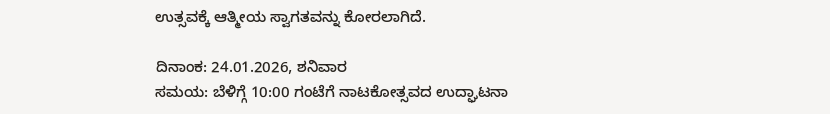ಉತ್ಸವಕ್ಕೆ ಆತ್ಮೀಯ ಸ್ವಾಗತವನ್ನು ಕೋರಲಾಗಿದೆ.

ದಿನಾಂಕ: 24.01.2026, ಶನಿವಾರ
ಸಮಯ: ಬೆಳಿಗ್ಗೆ 10:00 ಗಂಟೆಗೆ ನಾಟಕೋತ್ಸವದ ಉದ್ಘಾಟನಾ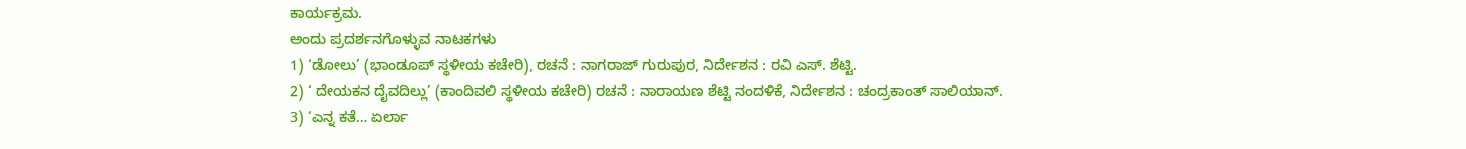ಕಾರ್ಯಕ್ರಮ.
ಅಂದು ಪ್ರದರ್ಶನಗೊಳ್ಳುವ ನಾಟಕಗಳು
1) ‘ಡೋಲು’ (ಭಾಂಡೂಪ್ ಸ್ಥಳೀಯ ಕಚೇರಿ), ರಚನೆ : ನಾಗರಾಜ್ ಗುರುಪುರ, ನಿರ್ದೇಶನ : ರವಿ ಎಸ್. ಶೆಟ್ಟಿ.
2) ‘ ದೇಯಕನ ದೈವದಿಲ್ಲು’ (ಕಾಂದಿವಲಿ ಸ್ಥಳೀಯ ಕಚೇರಿ) ರಚನೆ : ನಾರಾಯಣ ಶೆಟ್ಟಿ ನಂದಳಿಕೆ, ನಿರ್ದೇಶನ : ಚಂದ್ರಕಾಂತ್ ಸಾಲಿಯಾನ್.
3) ‘ಎನ್ನ ಕತೆ… ಏರ್ಲಾ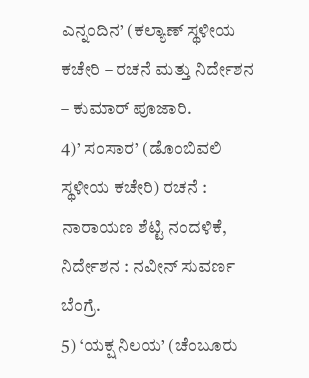ಎನ್ನಂದಿನ’ (ಕಲ್ಯಾಣ್ ಸ್ಥಳೀಯ ಕಚೇರಿ – ರಚನೆ ಮತ್ತು ನಿರ್ದೇಶನ – ಕುಮಾರ್ ಪೂಜಾರಿ.
4)’ ಸಂಸಾರ’ (ಡೊಂಬಿವಲಿ ಸ್ಥಳೀಯ ಕಚೇರಿ) ರಚನೆ : ನಾರಾಯಣ ಶೆಟ್ಟಿ ನಂದಳಿಕೆ, ನಿರ್ದೇಶನ : ನವೀನ್ ಸುವರ್ಣ ಬೆಂಗ್ರೆ.
5) ‘ಯಕ್ಷ ನಿಲಯ’ (ಚೆಂಬೂರು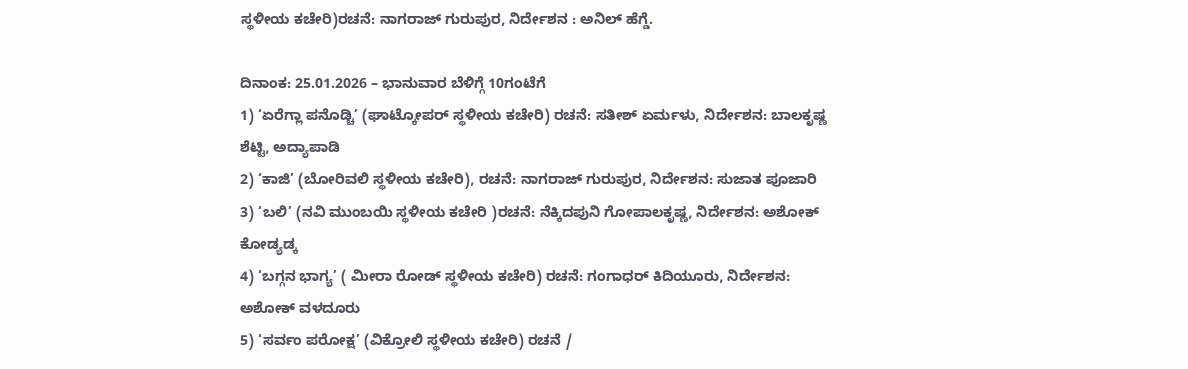ಸ್ಥಳೀಯ ಕಚೇರಿ)ರಚನೆ: ನಾಗರಾಜ್ ಗುರುಪುರ, ನಿರ್ದೇಶನ : ಅನಿಲ್ ಹೆಗ್ಡೆ.

ದಿನಾಂಕ: 25.01.2026 – ಭಾನುವಾರ ಬೆಳಿಗ್ಗೆ 10ಗಂಟೆಗೆ
1) ‘ಏರೆಗ್ಲಾ ಪನೊಡ್ಚಿ’ (ಘಾಟ್ಕೋಪರ್ ಸ್ಥಳೀಯ ಕಚೇರಿ) ರಚನೆ: ಸತೀಶ್ ಏರ್ಮಳು, ನಿರ್ದೇಶನ: ಬಾಲಕೃಷ್ಣ ಶೆಟ್ಟಿ, ಅದ್ಯಾಪಾಡಿ
2) ‘ಕಾಜಿ’ (ಬೋರಿವಲಿ ಸ್ಥಳೀಯ ಕಚೇರಿ), ರಚನೆ: ನಾಗರಾಜ್ ಗುರುಪುರ, ನಿರ್ದೇಶನ: ಸುಜಾತ ಪೂಜಾರಿ
3) ‘ಬಲಿ’ (ನವಿ ಮುಂಬಯಿ ಸ್ಥಳೀಯ ಕಚೇರಿ )ರಚನೆ: ನೆಕ್ಕಿದಪುನಿ ಗೋಪಾಲಕೃಷ್ಣ, ನಿರ್ದೇಶನ: ಅಶೋಕ್ ಕೋಡ್ಯಡ್ಕ
4) ‘ಬಗ್ಗನ ಭಾಗ್ಯ’ ( ಮೀರಾ ರೋಡ್ ಸ್ಥಳೀಯ ಕಚೇರಿ) ರಚನೆ: ಗಂಗಾಧರ್ ಕಿದಿಯೂರು, ನಿರ್ದೇಶನ: ಅಶೋಕ್ ವಳದೂರು
5) ‘ಸರ್ವಂ ಪರೋಕ್ಷ’ (ವಿಕ್ರೋಲಿ ಸ್ಥಳೀಯ ಕಚೇರಿ) ರಚನೆ /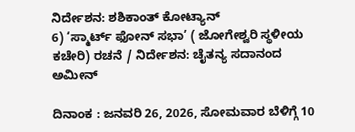ನಿರ್ದೇಶನ: ಶಶಿಕಾಂತ್ ಕೋಟ್ಯಾನ್
6) ‘ಸ್ಮಾರ್ಟ್ ಫೋನ್ ಸಭಾ’ ( ಜೋಗೇಶ್ವರಿ ಸ್ಥಳೀಯ ಕಚೇರಿ) ರಚನೆ / ನಿರ್ದೇಶನ: ಚೈತನ್ಯ ಸದಾನಂದ ಅಮೀನ್

ದಿನಾಂಕ : ಜನವರಿ 26, 2026, ಸೋಮವಾರ ಬೆಳಿಗ್ಗೆ 10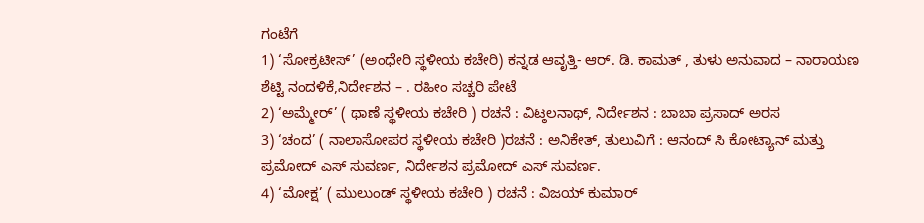ಗಂಟೆಗೆ
1) ‘ಸೋಕ್ರಟೀಸ್’ (ಅಂಧೇರಿ ಸ್ಥಳೀಯ ಕಚೇರಿ) ಕನ್ನಡ ಆವೃತ್ತಿ- ಆರ್. ಡಿ. ಕಾಮತ್ , ತುಳು ಅನುವಾದ – ನಾರಾಯಣ ಶೆಟ್ಟಿ ನಂದಳಿಕೆ,ನಿರ್ದೇಶನ – . ರಹೀಂ ಸಚ್ಚರಿ ಪೇಟೆ
2) ‘ಅಮ್ಮೇರ್’ ( ಥಾಣೆ ಸ್ಥಳೀಯ ಕಚೇರಿ ) ರಚನೆ : ವಿಟ್ಠಲನಾಥ್, ನಿರ್ದೇಶನ : ಬಾಬಾ ಪ್ರಸಾದ್ ಅರಸ
3) ‘ಚಂದ’ ( ನಾಲಾಸೋಪರ ಸ್ಥಳೀಯ ಕಚೇರಿ )ರಚನೆ : ಅನಿಕೇತ್, ತುಲುವಿಗೆ : ಆನಂದ್ ಸಿ ಕೋಟ್ಯಾನ್ ಮತ್ತು ಪ್ರಮೋದ್ ಎಸ್ ಸುವರ್ಣ, ನಿರ್ದೇಶನ ಪ್ರಮೋದ್ ಎಸ್ ಸುವರ್ಣ.
4) ‘ಮೋಕ್ಷ’ ( ಮುಲುಂಡ್ ಸ್ಥಳೀಯ ಕಚೇರಿ ) ರಚನೆ : ವಿಜಯ್ ಕುಮಾರ್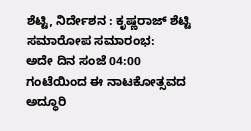ಶೆಟ್ಟಿ, ನಿರ್ದೇಶನ : ಕೃಷ್ಣರಾಜ್ ಶೆಟ್ಟಿ
ಸಮಾರೋಪ ಸಮಾರಂಭ:
ಅದೇ ದಿನ ಸಂಜೆ 04:00 ಗಂಟೆಯಿಂದ ಈ ನಾಟಕೋತ್ಸವದ ಅದ್ಧೂರಿ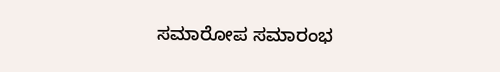ಸಮಾರೋಪ ಸಮಾರಂಭ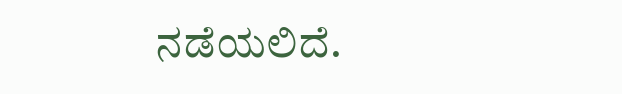ನಡೆಯಲಿದೆ.